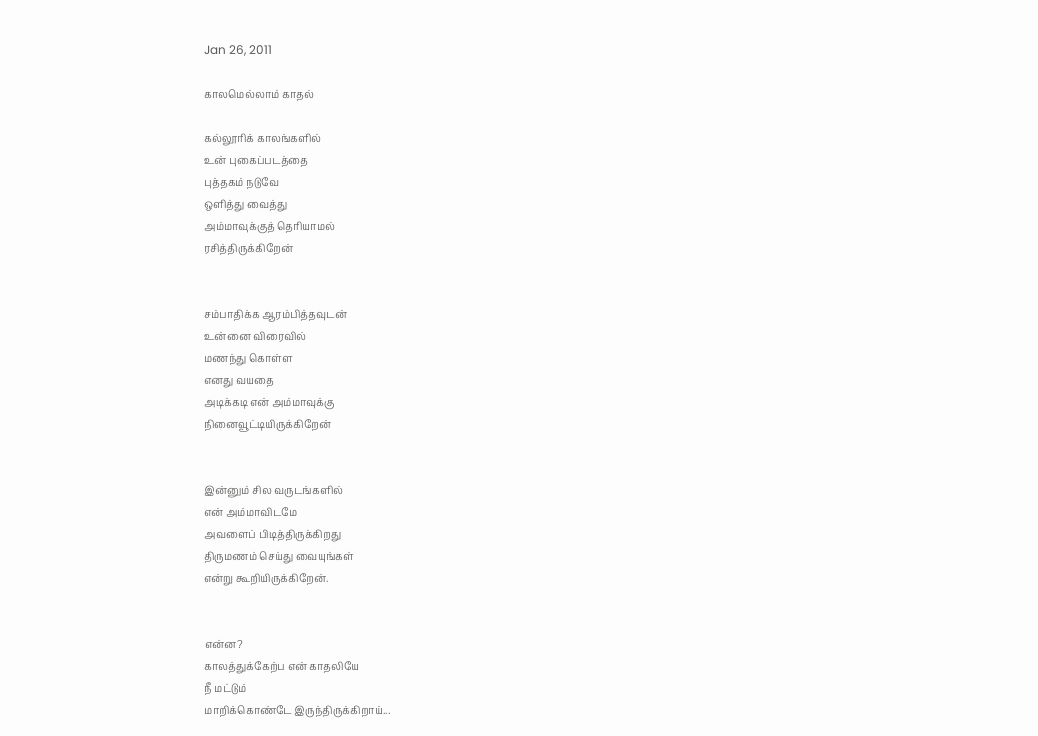Jan 26, 2011

காலமெல்லாம் காதல்

கல்லூரிக் காலங்களில்
உன் புகைப்படத்தை
புத்தகம் நடுவே
ஒளித்து வைத்து
அம்மாவுக்குத் தெரியாமல்
ரசித்திருக்கிறேன்


சம்பாதிக்க ஆரம்பித்தவுடன்
உன்னை விரைவில்
மணந்து கொள்ள
எனது வயதை
அடிக்கடி என் அம்மாவுக்கு
நினைவூட்டியிருக்கிறேன்


இன்னும் சில வருடங்களில்
என் அம்மாவிடமே
அவளைப் பிடித்திருக்கிறது
திருமணம் செய்து வையுங்கள்
என்று கூறியிருக்கிறேன்.


என்ன?
காலத்துக்கேற்ப என் காதலியே
நீ மட்டும்
மாறிக்கொண்டே இருந்திருக்கிறாய்...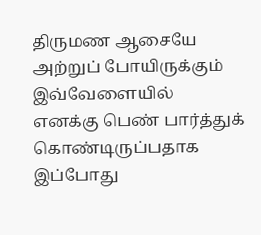திருமண ஆசையே
அற்றுப் போயிருக்கும் இவ்வேளையில்
எனக்கு பெண் பார்த்துக் கொண்டிருப்பதாக
இப்போது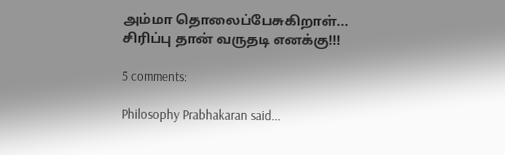அம்மா தொலைப்பேசுகிறாள்...
சிரிப்பு தான் வருதடி எனக்கு!!!

5 comments:

Philosophy Prabhakaran said...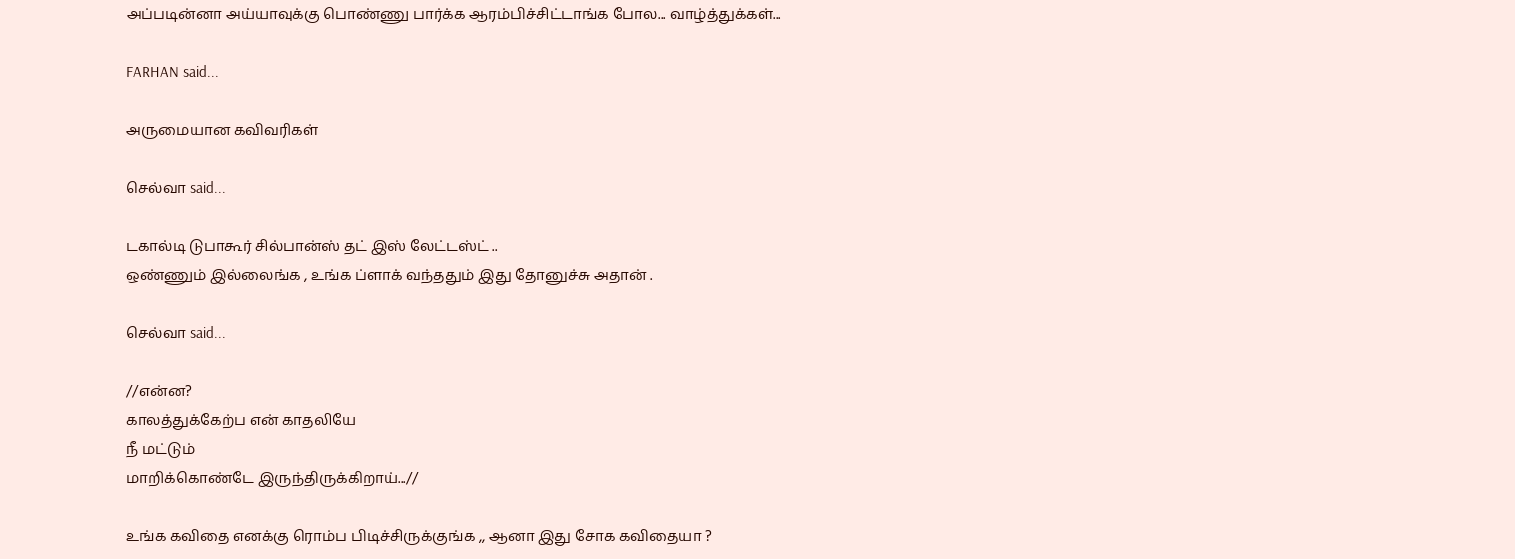அப்படின்னா அய்யாவுக்கு பொண்ணு பார்க்க ஆரம்பிச்சிட்டாங்க போல... வாழ்த்துக்கள்...

FARHAN said...

அருமையான கவிவரிகள்

செல்வா said...

டகால்டி டுபாகூர் சில்பான்ஸ் தட் இஸ் லேட்டஸ்ட் ..
ஒண்ணும் இல்லைங்க , உங்க ப்ளாக் வந்ததும் இது தோனுச்சு அதான் .

செல்வா said...

//என்ன?
காலத்துக்கேற்ப என் காதலியே
நீ மட்டும்
மாறிக்கொண்டே இருந்திருக்கிறாய்...//

உங்க கவிதை எனக்கு ரொம்ப பிடிச்சிருக்குங்க ,, ஆனா இது சோக கவிதையா ?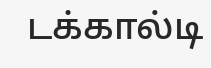டக்கால்டி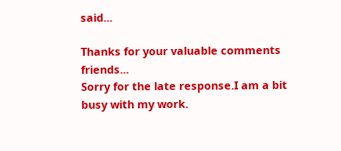said...

Thanks for your valuable comments friends...
Sorry for the late response.I am a bit busy with my work.